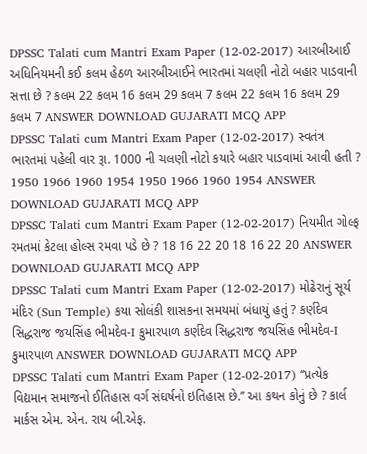DPSSC Talati cum Mantri Exam Paper (12-02-2017) આરબીઆઈ અધિનિયમની કઈ કલમ હેઠળ આરબીઆઈને ભારતમાં ચલણી નોટો બહાર પાડવાની સત્તા છે ? કલમ 22 કલમ 16 કલમ 29 કલમ 7 કલમ 22 કલમ 16 કલમ 29 કલમ 7 ANSWER DOWNLOAD GUJARATI MCQ APP
DPSSC Talati cum Mantri Exam Paper (12-02-2017) સ્વતંત્ર ભારતમાં પહેલી વાર રૂા. 1000 ની ચલણી નોટો કયારે બહાર પાડવામાં આવી હતી ? 1950 1966 1960 1954 1950 1966 1960 1954 ANSWER DOWNLOAD GUJARATI MCQ APP
DPSSC Talati cum Mantri Exam Paper (12-02-2017) નિયમીત ગોલ્ફ રમતમાં કેટલા હોલ્સ રમવા પડે છે ? 18 16 22 20 18 16 22 20 ANSWER DOWNLOAD GUJARATI MCQ APP
DPSSC Talati cum Mantri Exam Paper (12-02-2017) મોઢેરાનું સૂર્ય મંદિર (Sun Temple) કયા સોલંકી શાસકના સમયમાં બંધાયું હતું ? કર્ણદેવ સિદ્ધરાજ જયસિંહ ભીમદેવ-I કુમારપાળ કર્ણદેવ સિદ્ધરાજ જયસિંહ ભીમદેવ-I કુમારપાળ ANSWER DOWNLOAD GUJARATI MCQ APP
DPSSC Talati cum Mantri Exam Paper (12-02-2017) ‘‘પ્રત્યેક વિદ્યમાન સમાજનો ઈતિહાસ વર્ગ સંઘર્ષનો ઇતિહાસ છે.’’ આ કથન કોનું છે ? કાર્લ માર્કસ એમ. એન. રાય બી.એફ.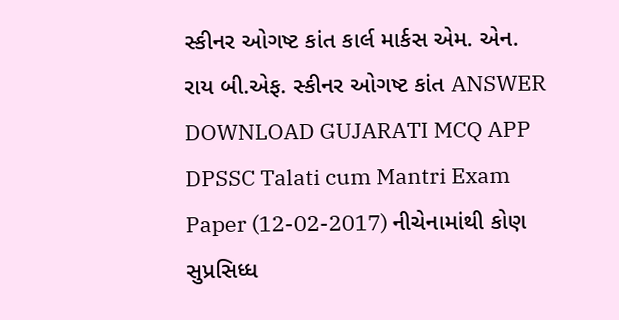સ્કીનર ઓગષ્ટ કાંત કાર્લ માર્કસ એમ. એન. રાય બી.એફ. સ્કીનર ઓગષ્ટ કાંત ANSWER DOWNLOAD GUJARATI MCQ APP
DPSSC Talati cum Mantri Exam Paper (12-02-2017) નીચેનામાંથી કોણ સુપ્રસિધ્ધ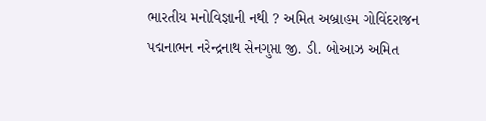ભારતીય મનોવિજ્ઞાની નથી ? અમિત અબ્રાહમ ગોવિંદરાજન પદ્મનાભન નરેન્દ્રનાથ સેનગુપ્તા જી. ડી. બોઆઝ અમિત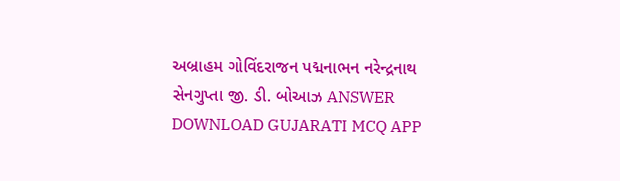અબ્રાહમ ગોવિંદરાજન પદ્મનાભન નરેન્દ્રનાથ સેનગુપ્તા જી. ડી. બોઆઝ ANSWER DOWNLOAD GUJARATI MCQ APP